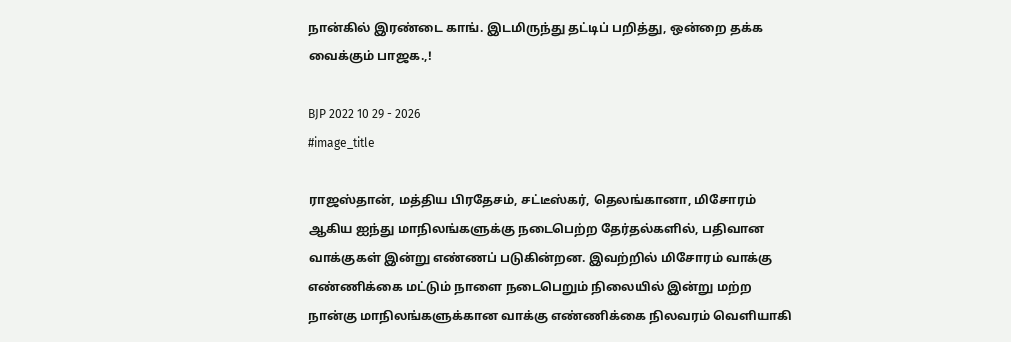நான்கில் இரண்டை காங். இடமிருந்து தட்டிப் பறித்து, ஒன்றை தக்க வைக்கும் பாஜக.,!

BJP 2022 10 29 - 2026
#image_title

ராஜஸ்தான், மத்திய பிரதேசம், சட்டீஸ்கர், தெலங்கானா, மிசோரம் ஆகிய ஐந்து மாநிலங்களுக்கு நடைபெற்ற தேர்தல்களில், பதிவான வாக்குகள் இன்று எண்ணப் படுகின்றன. இவற்றில் மிசோரம் வாக்கு எண்ணிக்கை மட்டும் நாளை நடைபெறும் நிலையில் இன்று மற்ற நான்கு மாநிலங்களுக்கான வாக்கு எண்ணிக்கை நிலவரம் வெளியாகி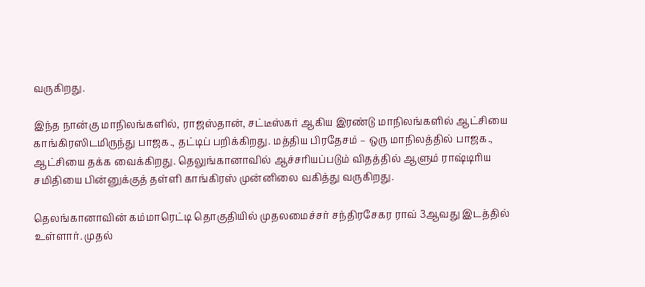வருகிறது.

இந்த நான்கு மாநிலங்களில், ராஜஸ்தான், சட்டீஸ்கர் ஆகிய இரண்டு மாநிலங்களில் ஆட்சியை காங்கிரஸிடமிருந்து பாஜக., தட்டிப் பறிக்கிறது. மத்திய பிரதேசம் – ஒரு மாநிலத்தில் பாஜக., ஆட்சியை தக்க வைக்கிறது. தெலுங்கானாவில் ஆச்சரியப்படும் விதத்தில் ஆளும் ராஷ்டிரிய சமிதியை பின்னுக்குத் தள்ளி காங்கிரஸ் முன்னிலை வகித்து வருகிறது.

தெலங்கானாவின் கம்மாரெட்டி தொகுதியில் முதலமைச்சர் சந்திரசேகர ராவ் 3ஆவது இடத்தில் உள்ளார். முதல்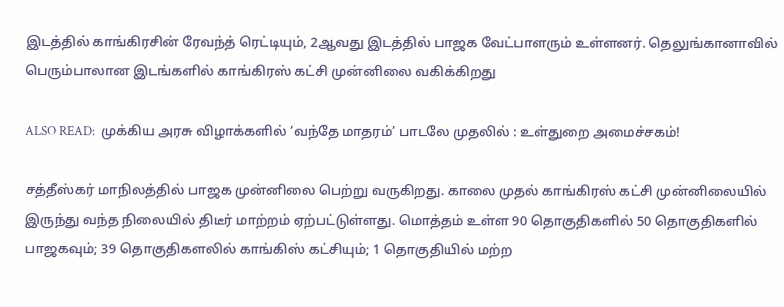இடத்தில் காங்கிரசின் ரேவந்த் ரெட்டியும், 2ஆவது இடத்தில் பாஜக வேட்பாளரும் உள்ளனர். தெலுங்கானாவில் பெரும்பாலான இடங்களில் காங்கிரஸ் கட்சி முன்னிலை வகிக்கிறது

ALSO READ:  முக்கிய அரசு விழாக்களில் ‘வந்தே மாதரம்’ பாடலே முதலில் : உள்துறை அமைச்சகம்!

சத்தீஸ்கர் மாநிலத்தில் பாஜக முன்னிலை பெற்று வருகிறது. காலை முதல் காங்கிரஸ் கட்சி முன்னிலையில் இருந்து வந்த நிலையில் திடீர் மாற்றம் ஏற்பட்டுள்ளது. மொத்தம் உள்ள 90 தொகுதிகளில் 50 தொகுதிகளில் பாஜகவும்; 39 தொகுதிகளலில் காங்கிஸ் கட்சியும்; 1 தொகுதியில் மற்ற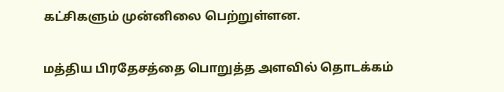கட்சிகளும் முன்னிலை பெற்றுள்ளன.

மத்திய பிரதேசத்தை பொறுத்த அளவில் தொடக்கம்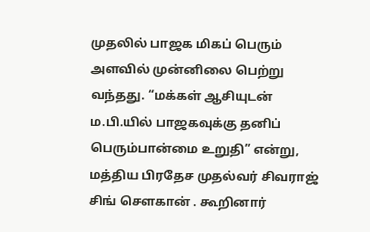முதலில் பாஜக மிகப் பெரும் அளவில் முன்னிலை பெற்று வந்தது. “மக்கள் ஆசியுடன் ம.பி.யில் பாஜகவுக்கு தனிப் பெரும்பான்மை உறுதி” என்று, மத்திய பிரதேச முதல்வர் சிவராஜ் சிங் சௌகான் . கூறினார்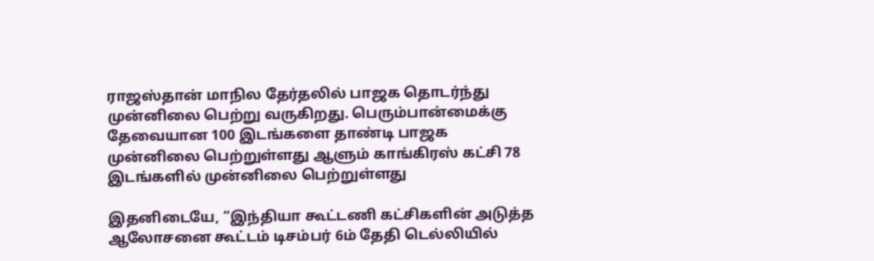ராஜஸ்தான் மாநில தேர்தலில் பாஜக தொடர்ந்து முன்னிலை பெற்று வருகிறது. பெரும்பான்மைக்கு தேவையான 100 இடங்களை தாண்டி பாஜக முன்னிலை பெற்றுள்ளது ஆளும் காங்கிரஸ் கட்சி 78 இடங்களில் முன்னிலை பெற்றுள்ளது

இதனிடையே, “இந்தியா கூட்டணி கட்சிகளின் அடுத்த ஆலோசனை கூட்டம் டிசம்பர் 6ம் தேதி டெல்லியில்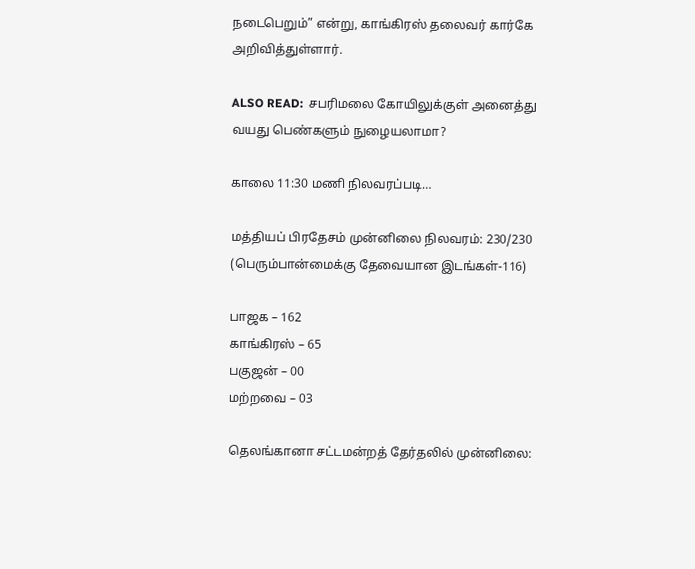நடைபெறும்” என்று, காங்கிரஸ் தலைவர் கார்கே அறிவித்துள்ளார்.

ALSO READ:  சபரிமலை கோயிலுக்குள் அனைத்து வயது பெண்களும் நுழையலாமா?

காலை 11:30 மணி நிலவரப்படி…

மத்தியப் பிரதேசம் முன்னிலை நிலவரம்: 230/230 (பெரும்பான்மைக்கு தேவையான இடங்கள்-116)

பாஜக – 162
காங்கிரஸ் – 65
பகுஜன் – 00
மற்றவை – 03

தெலங்கானா சட்டமன்றத் தேர்தலில் முன்னிலை: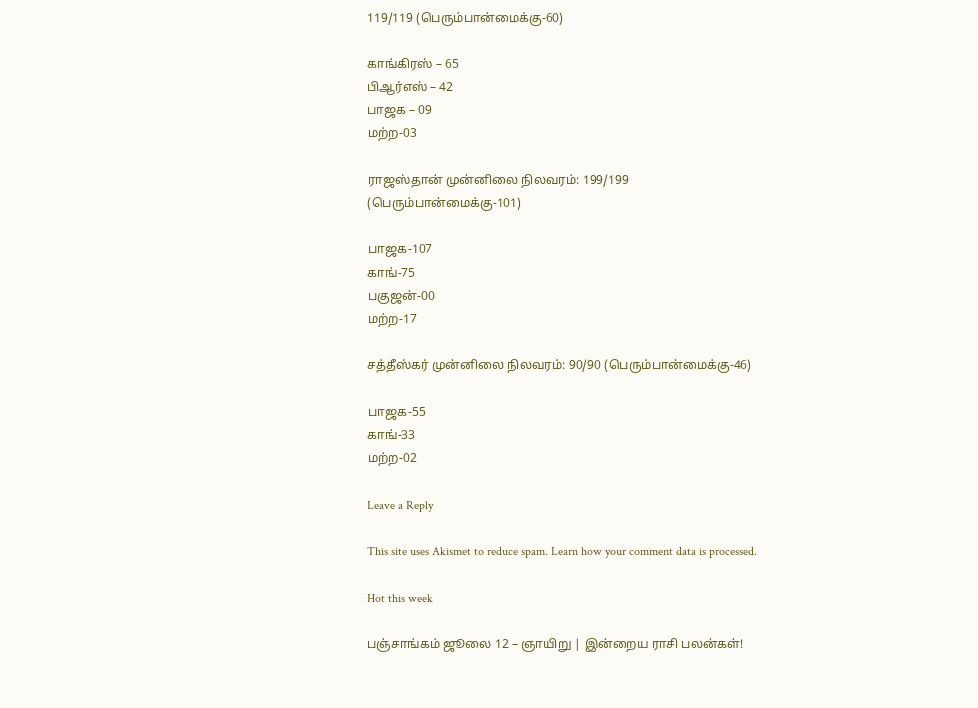119/119 (பெரும்பான்மைக்கு-60)

காங்கிரஸ் – 65
பிஆர்எஸ் – 42
பாஜக – 09
மற்ற-03

ராஜஸ்தான் முன்னிலை நிலவரம்: 199/199 (பெரும்பான்மைக்கு-101)

பாஜக-107
காங்-75
பகுஜன்-00
மற்ற-17

சத்தீஸ்கர் முன்னிலை நிலவரம்: 90/90 (பெரும்பான்மைக்கு-46)

பாஜக-55
காங்-33
மற்ற-02

Leave a Reply

This site uses Akismet to reduce spam. Learn how your comment data is processed.

Hot this week

பஞ்சாங்கம் ஜூலை 12 – ஞாயிறு | இன்றைய ராசி பலன்கள்!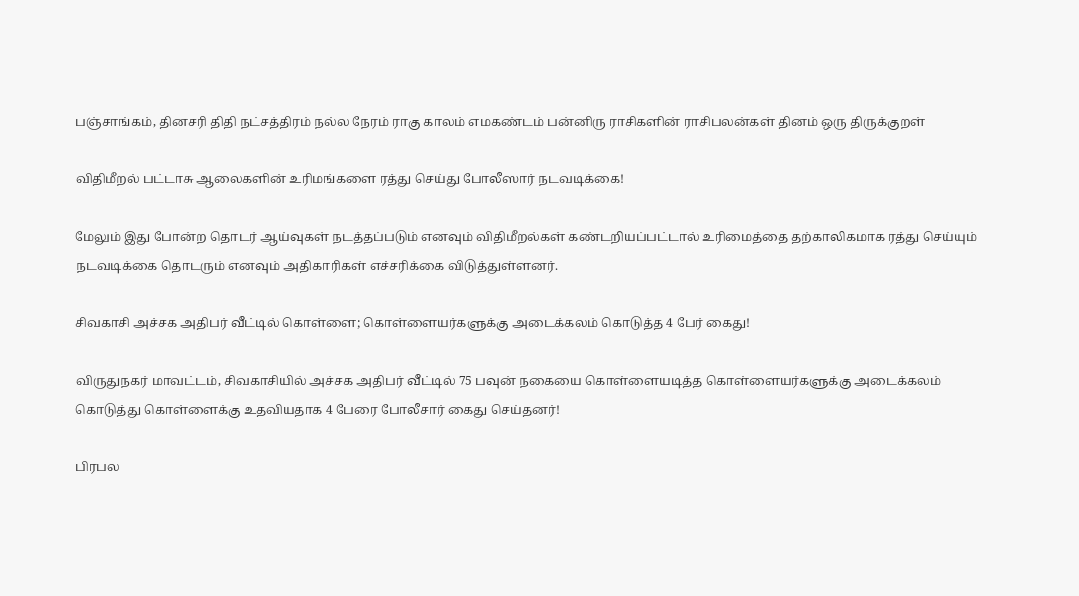பஞ்சாங்கம், தினசரி திதி நட்சத்திரம் நல்ல நேரம் ராகு காலம் எமகண்டம் பன்னிரு ராசிகளின் ராசிபலன்கள் தினம் ஒரு திருக்குறள்

விதிமீறல் பட்டாசு ஆலைகளின் உரிமங்களை ரத்து செய்து போலீஸார் நடவடிக்கை!

மேலும் இது போன்ற தொடர் ஆய்வுகள் நடத்தப்படும் எனவும் விதிமீறல்கள் கண்டறியப்பட்டால் உரிமைத்தை தற்காலிகமாக ரத்து செய்யும் நடவடிக்கை தொடரும் எனவும் அதிகாரிகள் எச்சரிக்கை விடுத்துள்ளனர்.

சிவகாசி அச்சக அதிபர் வீட்டில் கொள்ளை; கொள்ளையர்களுக்கு அடைக்கலம் கொடுத்த 4 பேர் கைது!

விருதுநகர் மாவட்டம், சிவகாசியில் அச்சக அதிபர் வீட்டில் 75 பவுன் நகையை கொள்ளையடித்த கொள்ளையர்களுக்கு அடைக்கலம் கொடுத்து கொள்ளைக்கு உதவியதாக 4 பேரை போலீசார் கைது செய்தனர்!

பிரபல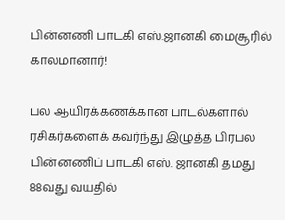பின்னணி பாடகி எஸ்.ஜானகி மைசூரில் காலமானார்!

பல ஆயிரக்கணக்கான பாடல்களால் ரசிகர்களைக் கவர்ந்து இழுத்த பிரபல பின்னணிப் பாடகி எஸ். ஜானகி தமது 88வது வயதில்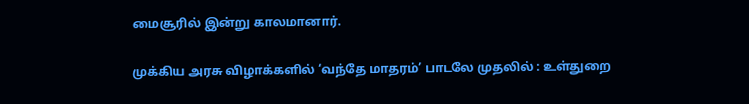மைசூரில் இன்று காலமானார்.

முக்கிய அரசு விழாக்களில் ‘வந்தே மாதரம்’ பாடலே முதலில் : உள்துறை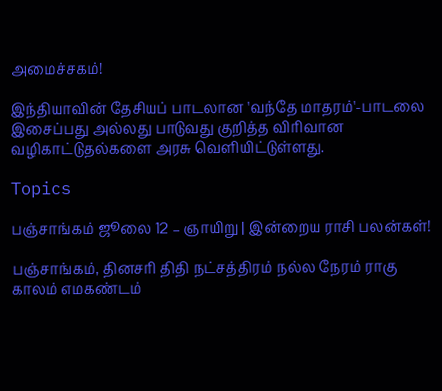அமைச்சகம்!

இந்தியாவின் தேசியப் பாடலான 'வந்தே மாதரம்'-பாடலை இசைப்பது அல்லது பாடுவது குறித்த விரிவான வழிகாட்டுதல்களை அரசு வெளியிட்டுள்ளது.

Topics

பஞ்சாங்கம் ஜூலை 12 – ஞாயிறு | இன்றைய ராசி பலன்கள்!

பஞ்சாங்கம், தினசரி திதி நட்சத்திரம் நல்ல நேரம் ராகு காலம் எமகண்டம்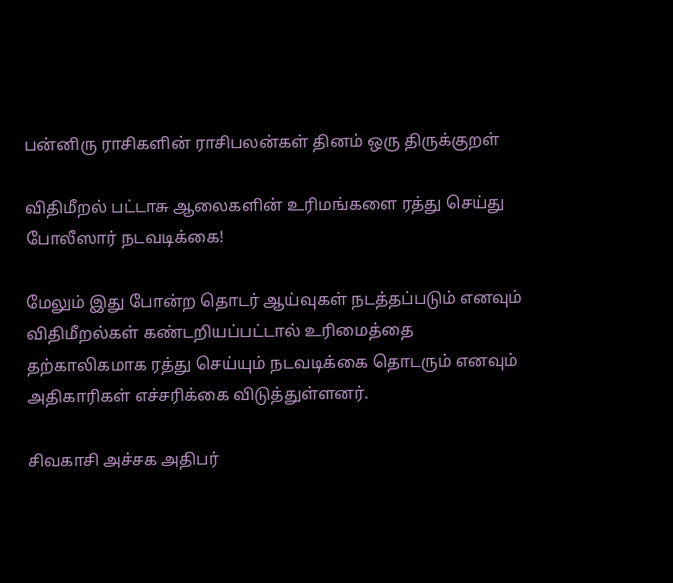பன்னிரு ராசிகளின் ராசிபலன்கள் தினம் ஒரு திருக்குறள்

விதிமீறல் பட்டாசு ஆலைகளின் உரிமங்களை ரத்து செய்து போலீஸார் நடவடிக்கை!

மேலும் இது போன்ற தொடர் ஆய்வுகள் நடத்தப்படும் எனவும் விதிமீறல்கள் கண்டறியப்பட்டால் உரிமைத்தை தற்காலிகமாக ரத்து செய்யும் நடவடிக்கை தொடரும் எனவும் அதிகாரிகள் எச்சரிக்கை விடுத்துள்ளனர்.

சிவகாசி அச்சக அதிபர்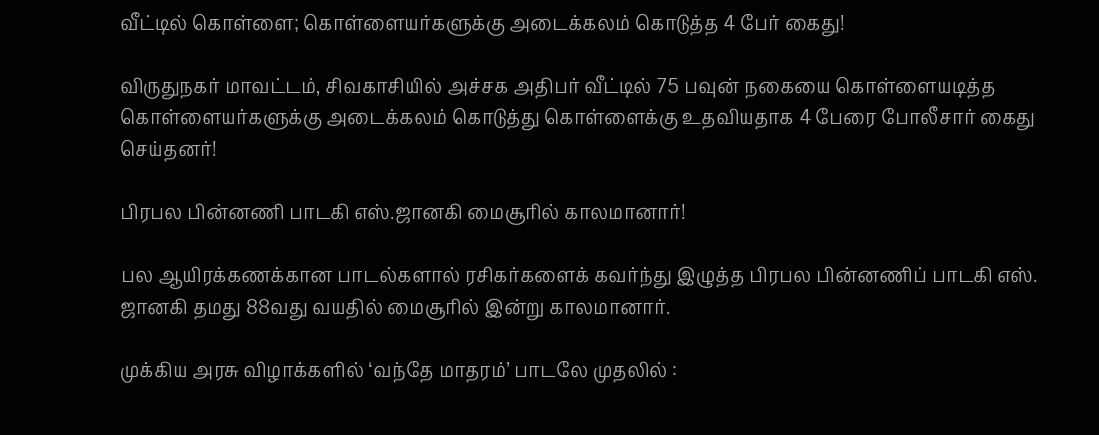வீட்டில் கொள்ளை; கொள்ளையர்களுக்கு அடைக்கலம் கொடுத்த 4 பேர் கைது!

விருதுநகர் மாவட்டம், சிவகாசியில் அச்சக அதிபர் வீட்டில் 75 பவுன் நகையை கொள்ளையடித்த கொள்ளையர்களுக்கு அடைக்கலம் கொடுத்து கொள்ளைக்கு உதவியதாக 4 பேரை போலீசார் கைது செய்தனர்!

பிரபல பின்னணி பாடகி எஸ்.ஜானகி மைசூரில் காலமானார்!

பல ஆயிரக்கணக்கான பாடல்களால் ரசிகர்களைக் கவர்ந்து இழுத்த பிரபல பின்னணிப் பாடகி எஸ். ஜானகி தமது 88வது வயதில் மைசூரில் இன்று காலமானார்.

முக்கிய அரசு விழாக்களில் ‘வந்தே மாதரம்’ பாடலே முதலில் :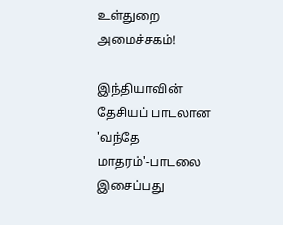உள்துறை அமைச்சகம்!

இந்தியாவின் தேசியப் பாடலான 'வந்தே மாதரம்'-பாடலை இசைப்பது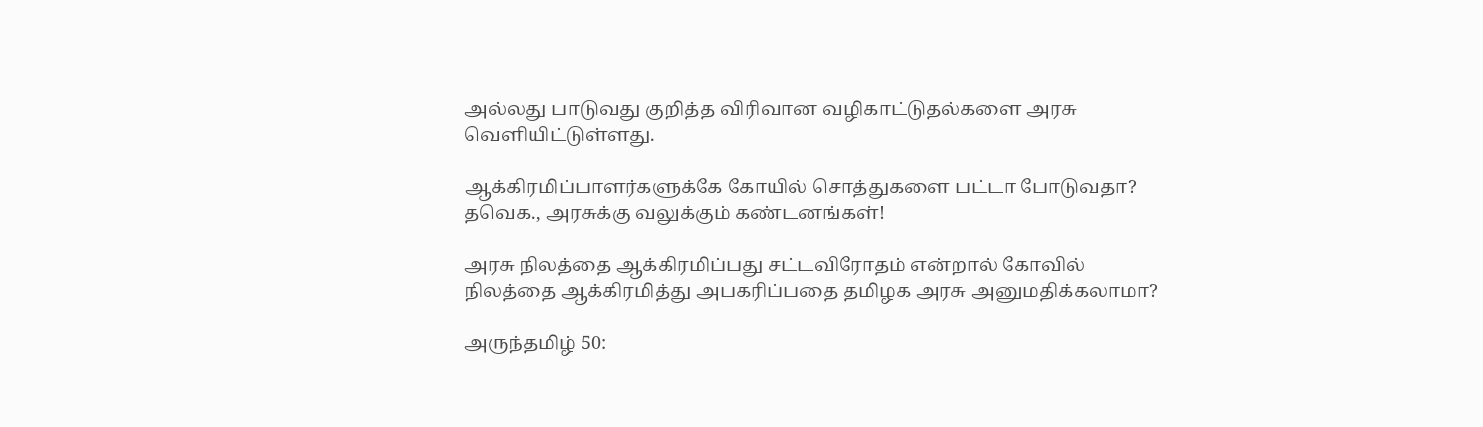அல்லது பாடுவது குறித்த விரிவான வழிகாட்டுதல்களை அரசு வெளியிட்டுள்ளது.

ஆக்கிரமிப்பாளர்களுக்கே கோயில் சொத்துகளை பட்டா போடுவதா? தவெக., அரசுக்கு வலுக்கும் கண்டனங்கள்!

அரசு நிலத்தை ஆக்கிரமிப்பது சட்டவிரோதம் என்றால் கோவில் நிலத்தை ஆக்கிரமித்து அபகரிப்பதை தமிழக அரசு அனுமதிக்கலாமா?

அருந்தமிழ் 50: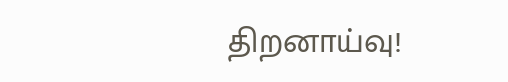திறனாய்வு!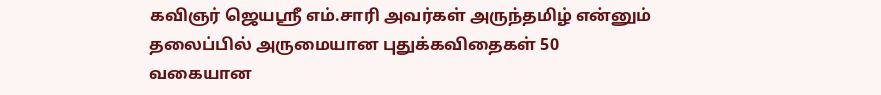கவிஞர் ஜெயஸ்ரீ எம்.சாரி அவர்கள் அருந்தமிழ் என்னும் தலைப்பில் அருமையான புதுக்கவிதைகள் 50 வகையான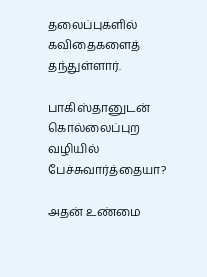தலைப்புகளில் கவிதைகளைத் தந்துள்ளார்.

பாகிஸ்தானுடன் கொல்லைப்புற வழியில் பேச்சுவார்த்தையா?

அதன் உண்மை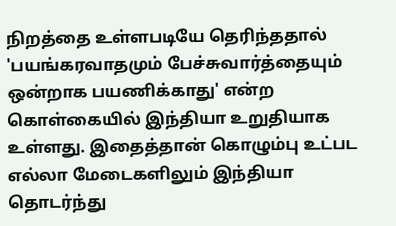நிறத்தை உள்ளபடியே தெரிந்ததால் 'பயங்கரவாதமும் பேச்சுவார்த்தையும் ஒன்றாக பயணிக்காது' என்ற கொள்கையில் இந்தியா உறுதியாக உள்ளது. இதைத்தான் கொழும்பு உட்பட எல்லா மேடைகளிலும் இந்தியா தொடர்ந்து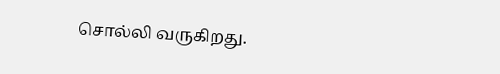சொல்லி வருகிறது.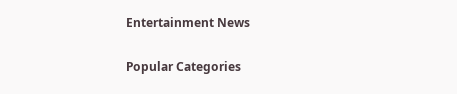Entertainment News

Popular Categories